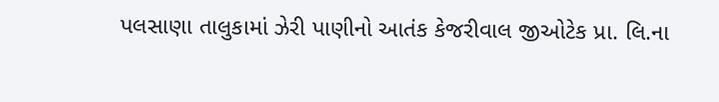પલસાણા તાલુકામાં ઝેરી પાણીનો આતંક કેજરીવાલ જીઓટેક પ્રા. લિ.ના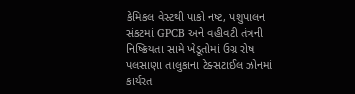કેમિકલ વેસ્ટથી પાકો નષ્ટ, પશુપાલન સંકટમાં GPCB અને વહીવટી તંત્રની નિષ્ક્રિયતા સામે ખેડૂતોમાં ઉગ્ર રોષ
પલસાણા તાલુકાના ટેક્સટાઈલ ઝોનમાં કાર્યરત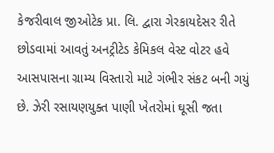કેજરીવાલ જીઓટેક પ્રા. લિ. દ્વારા ગેરકાયદેસર રીતે છોડવામાં આવતું અનટ્રીટેડ કેમિકલ વેસ્ટ વોટર હવે આસપાસના ગ્રામ્ય વિસ્તારો માટે ગંભીર સંકટ બની ગયું છે. ઝેરી રસાયણયુક્ત પાણી ખેતરોમાં ઘૂસી જતા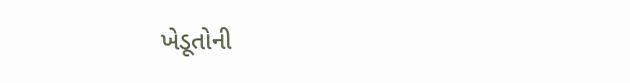ખેડૂતોની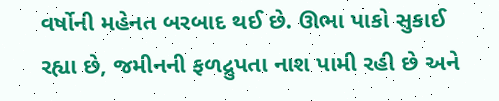વર્ષોની મહેનત બરબાદ થઈ છે. ઊભા પાકો સુકાઈ રહ્યા છે, જમીનની ફળદ્રુપતા નાશ પામી રહી છે અને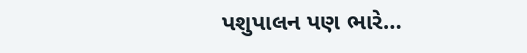પશુપાલન પણ ભારે…